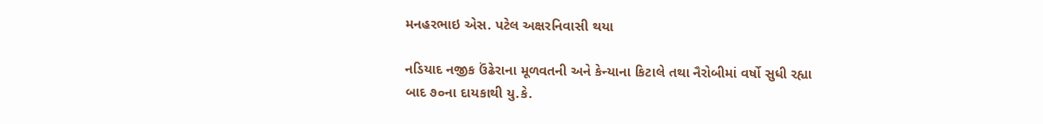મનહરભાઇ એસ. પટેલ અક્ષરનિવાસી થયા

નડિયાદ નજીક ઉંઢેરાના મૂળવતની અને કેન્યાના કિટાલે તથા નૈરોબીમાં વર્ષો સુધી રહ્યા બાદ ૭૦ના દાયકાથી યુ.કે.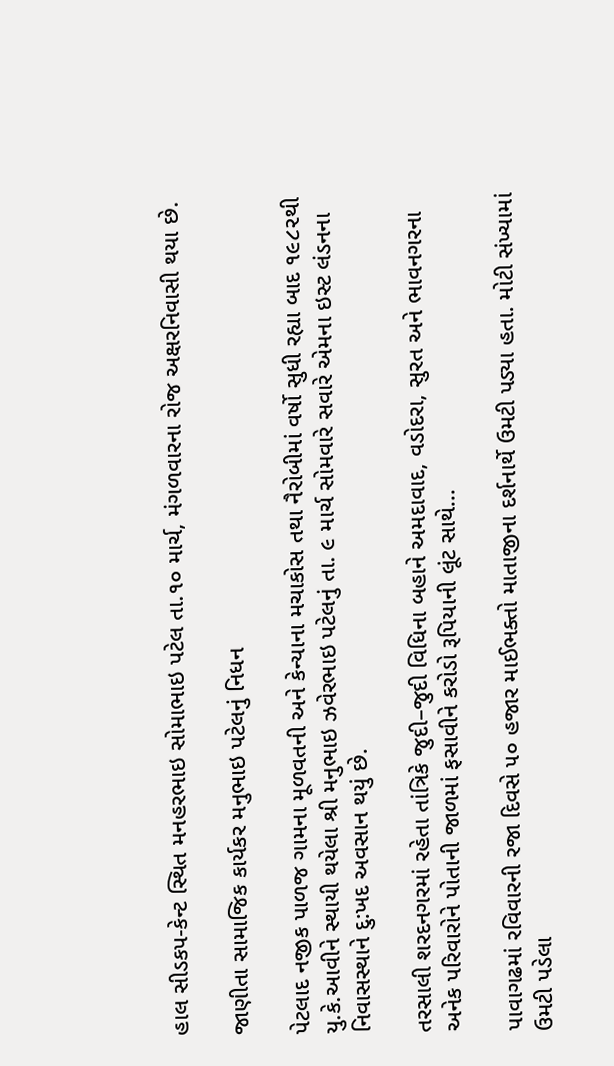હાલ સીડકપ-કેન્ટ સ્થિત મનહરભાઇ સોમાભાઇ પટેલ તા.૧૦ માર્ચ, મંગળવારના રોજ અક્ષરનિવાસી થયા છે.

જાણીતા સામાજિક કાર્યકર મનુભાઇ પટેલનું નિધન

પેટલાદ નજીક પાળજ ગામના મૂળવતની અને કેન્યાના મચાકોસ તથા નૈરોબીમાં વર્ષો સુધી રહ્યા બાદ ૧૯૮૨થી યુ.કે.આવીને સ્થાયી થયેલા શ્રી મનુભાઇ ઝવેરભાઇ પટેલનું તા. ૯ માર્ચ સોમવારે સવારે એમના ઇસ્ટ લંડનના નિવાસસ્થાને દુ:ખદ અવસાન થયું છે.

તરસાલી શરદનગરમાં રહેતા તાંત્રિકે જુદી–જુદી વિધિના બહાને અમદાવાદ, વડોદરા, સુરત અને ભાવનગરના અનેક પરિવારોને પોતાની જાળમાં ફસાવીને કરોડો રૂપિયાની લૂંટ સાથે...

પાવાગઢમાં રવિવારની રજા દિવસે ૫૦ હજાર માઈભક્તો માતાજીના દર્શનાર્થે ઉમટી પડ્યા હતા. મોટી સંખ્યામાં ઉમટી પડેલા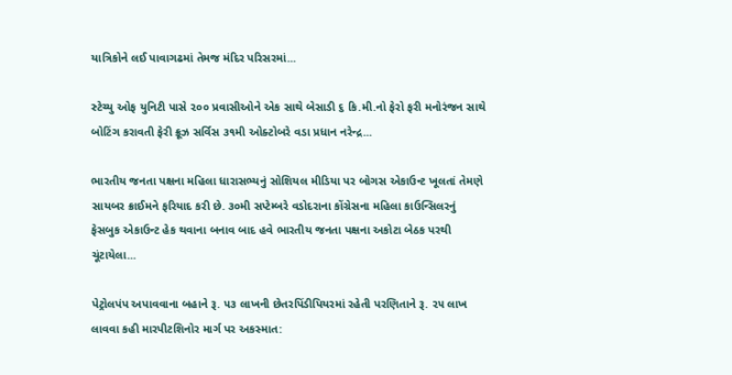યાત્રિકોને લઈ પાવાગઢમાં તેમજ મંદિર પરિસરમાં...

સ્ટેચ્યુ ઓફ યુનિટી પાસે ૨૦૦ પ્રવાસીઓને એક સાથે બેસાડી ૬ કિ.મી.નો ફેરો ફરી મનોરંજન સાથે બોટિંગ કરાવતી ફેરી ક્રૂઝ સર્વિસ ૩૧મી ઓક્ટોબરે વડા પ્રધાન નરેન્દ્ર...

ભારતીય જનતા પક્ષના મહિલા ધારાસભ્યનું સોશિયલ મીડિયા પર બોગસ એકાઉન્ટ ખૂલતાં તેમણે સાયબર ક્રાઈમને ફરિયાદ કરી છે. ૩૦મી સપ્ટેમ્બરે વડોદરાના કોંગ્રેસના મહિલા કાઉન્સિલરનું ફેસબુક એકાઉન્ટ હેક થવાના બનાવ બાદ હવે ભારતીય જનતા પક્ષના અકોટા બેઠક પરથી ચૂંટાયેલા...

પેટ્રોલપંપ અપાવવાના બહાને રૂ. ૫૩ લાખની છેતરપિંડીપિયરમાં રહેતી પરણિતાને રૂ. ૨૫ લાખ લાવવા કહી મારપીટશિનોર માર્ગ પર અકસ્માત: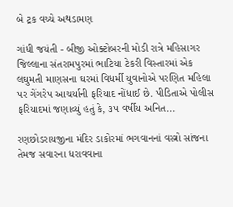બે ટ્રક વચ્ચે અથડામણ

ગાંધી જયંતી - બીજી ઓક્ટોબરની મોડી રાત્રે મહિસાગર જિલ્લાના સંતરામપુરમાં ભાટિયા ટેકરી વિસ્તારમાં એક લઘુમતી માણસના ઘરમાં વિધર્મી યુવાનોએ પરણિત મહિલા પર ગેંગરેપ આચર્યાની ફરિયાદ નોંધાઈ છે. પીડિતાએ પોલીસ ફરિયાદમાં જણાવ્યું હતું કે, ૩૫ વર્ષીય અનિત...

રણછોડરાયજીના મંદિર ડાકોરમાં ભગવાનનાં વસ્ત્રો સાંજના તેમજ સવારના ધરાવવાના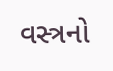વસ્ત્રનો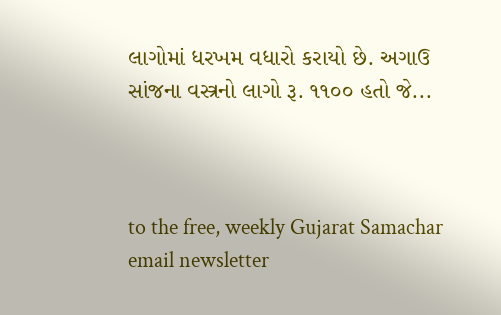લાગોમાં ધરખમ વધારો કરાયો છે. અગાઉ સાંજના વસ્ત્રનો લાગો રૂ. ૧૧૦૦ હતો જે...



to the free, weekly Gujarat Samachar email newsletter